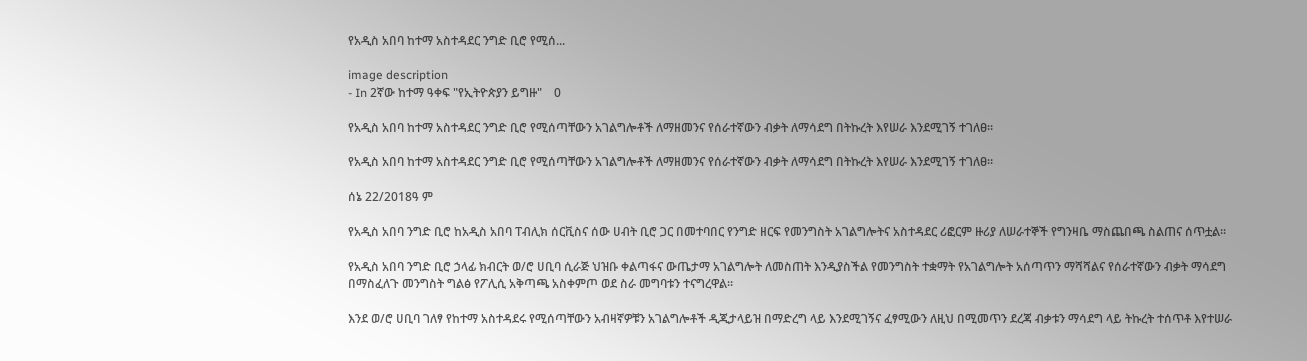የአዲስ አበባ ከተማ አስተዳደር ንግድ ቢሮ የሚሰ...

image description
- In 2ኛው ከተማ ዓቀፍ "የኢትዮጵያን ይግዙ"    0

የአዲስ አበባ ከተማ አስተዳደር ንግድ ቢሮ የሚሰጣቸውን አገልግሎቶች ለማዘመንና የሰራተኛውን ብቃት ለማሳደግ በትኩረት እየሠራ እንደሚገኝ ተገለፀ።

የአዲስ አበባ ከተማ አስተዳደር ንግድ ቢሮ የሚሰጣቸውን አገልግሎቶች ለማዘመንና የሰራተኛውን ብቃት ለማሳደግ በትኩረት እየሠራ እንደሚገኝ ተገለፀ።

ሰኔ 22/2018ዓ ም

የአዲስ አበባ ንግድ ቢሮ ከአዲስ አበባ ፐብሊክ ሰርቪስና ሰው ሀብት ቢሮ ጋር በመተባበር የንግድ ዘርፍ የመንግስት አገልግሎትና አስተዳደር ሪፎርም ዙሪያ ለሠራተኞች የግንዛቤ ማስጨበጫ ስልጠና ሰጥቷል።

የአዲስ አበባ ንግድ ቢሮ ኃላፊ ክብርት ወ/ሮ ሀቢባ ሲራጅ ህዝቡ ቀልጣፋና ውጤታማ አገልግሎት ለመስጠት እንዲያስችል የመንግስት ተቋማት የአገልግሎት አሰጣጥን ማሻሻልና የሰራተኛውን ብቃት ማሳደግ በማስፈለጉ መንግስት ግልፅ የፖሊሲ አቅጣጫ አስቀምጦ ወደ ስራ መግባቱን ተናግረዋል።

እንደ ወ/ሮ ሀቢባ ገለፃ የከተማ አስተዳደሩ የሚሰጣቸውን አብዛኛዎቹን አገልግሎቶች ዲጂታላይዝ በማድረግ ላይ እንደሚገኝና ፈፃሚውን ለዚህ በሚመጥን ደረጃ ብቃቱን ማሳደግ ላይ ትኩረት ተሰጥቶ እየተሠራ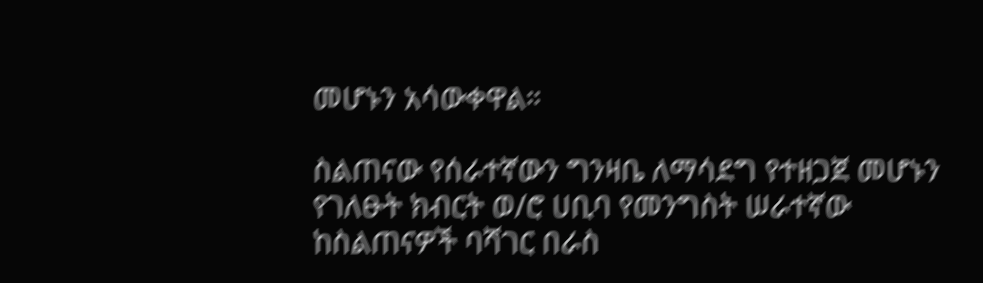መሆኑን አሳውቀዋል።

ስልጠናው የሰራተኛውን ግንዛቤ ለማሳደግ የተዘጋጀ መሆኑን የገለፁት ክብርት ወ/ሮ ሀቢባ የመንግስት ሠራተኛው ከስልጠናዎች ባሻገር በራስ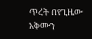ጥረት በየጊዜው አቅሙን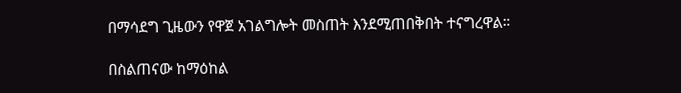በማሳደግ ጊዜውን የዋጀ አገልግሎት መስጠት እንደሚጠበቅበት ተናግረዋል።

በስልጠናው ከማዕከል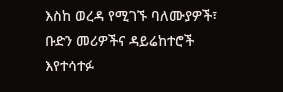እስከ ወረዳ የሚገኙ ባለሙያዎች፣ ቡድን መሪዎችና ዳይሬከተሮች እየተሳተፉ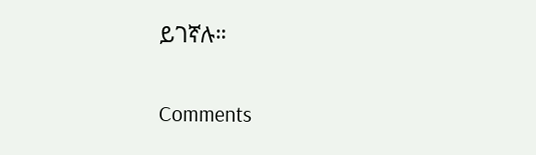ይገኛሉ።


Comments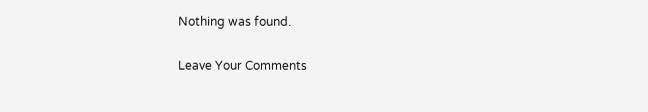Nothing was found.

Leave Your Comments